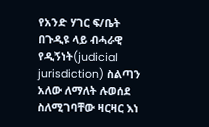የአንድ ሃገር ፍ/ቤት በጉዲዩ ላይ ብሓራዊ የዲኝነት(judicial jurisdiction) ስልጣን አለው ለማለት ሉወሰደ ስለሚገባቸው ዛርዛር እነ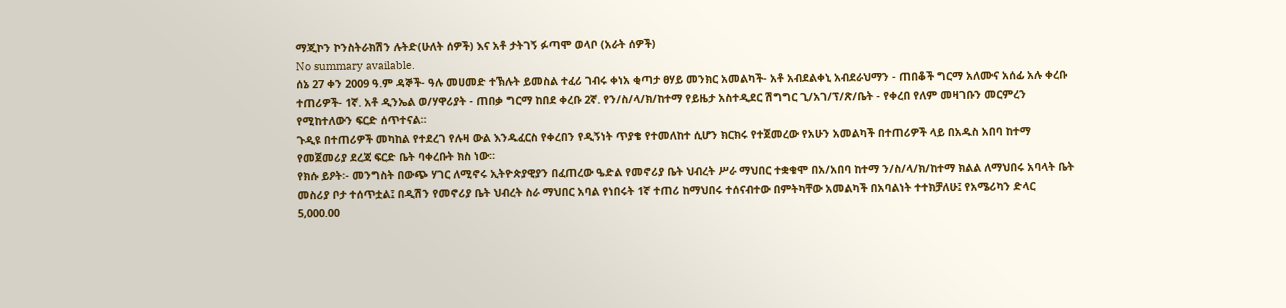ማጂኮን ኮንስትራክሽን ሉትድ(ሁለት ሰዎች) እና አቶ ታትገኝ ፉጣሞ ወላቦ (አራት ሰዎች)
No summary available.
ሰኔ 27 ቀን 2009 ዓ.ም ዳኞች- ዓሉ መሀመድ ተኽሉት ይመስል ተፈሪ ገብሩ ቀነአ ቂጣታ ፀሃይ መንክር አመልካች- አቶ አብደልቀኒ አብደራህማን - ጠበቆች ግርማ አለሙና አሰፊ አሉ ቀረቡ ተጠሪዎች- 1ኛ. አቶ ዲንኤል ወ/ሃዋሪያት - ጠበቃ ግርማ ከበደ ቀረቡ 2ኛ. የን/ስ/ላ/ክ/ከተማ የይዜታ አስተዲደር ሽግግር ጊ/አገ/ፕ/ጽ/ቤት - የቀረበ የለም መዛገቡን መርምረን የሚከተለውን ፍርድ ሰጥተናል።
ጉዲዩ በተጠሪዎች መካከል የተደረገ የሉዛ ውል እንዱፈርስ የቀረበን የዲኝነት ጥያቄ የተመለከተ ሲሆን ክርክሩ የተጀመረው የአሁን አመልካች በተጠሪዎች ላይ በአዱስ አበባ ከተማ የመጀመሪያ ደረጃ ፍርድ ቤት ባቀረቡት ክስ ነው።
የክሱ ይዖት፡- መንግስት በውጭ ሃገር ለሚኖሩ ኢትዮጵያዊያን በፈጠረው ዔድል የመኖሪያ ቤት ህብረት ሥራ ማህበር ተቋቁሞ በአ/አበባ ከተማ ን/ስ/ላ/ክ/ከተማ ክልል ለማህበሩ አባላት ቤት መስሪያ ቦታ ተሰጥቷል፤ በዲሽን የመኖሪያ ቤት ህብረት ስራ ማህበር አባል የነበሩት 1ኛ ተጠሪ ከማህበሩ ተሰናብተው በምትካቸው አመልካች በአባልነት ተተክቻለሁ፤ የአሜሪካን ድላር 5,000.00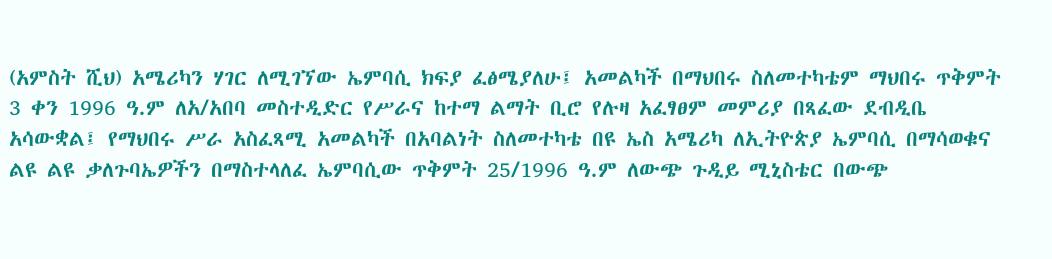(አምስት ሺህ) አሜሪካን ሃገር ለሚገኘው ኤምባሲ ክፍያ ፈፅሜያለሁ፤ አመልካች በማህበሩ ስለመተካቴም ማህበሩ ጥቅምት 3 ቀን 1996 ዓ.ም ለአ/አበባ መስተዲድር የሥራና ከተማ ልማት ቢሮ የሉዛ አፈፃፀም መምሪያ በጻፈው ደብዲቤ አሳውቋል፤ የማህበሩ ሥራ አስፈጻሚ አመልካች በአባልነት ስለመተካቴ በዩ ኤስ አሜሪካ ለኢትዮጵያ ኤምባሲ በማሳወቁና ልዩ ልዩ ቃለጉባኤዎችን በማስተላለፈ ኤምባሲው ጥቅምት 25/1996 ዓ.ም ለውጭ ጉዲይ ሚኒስቴር በውጭ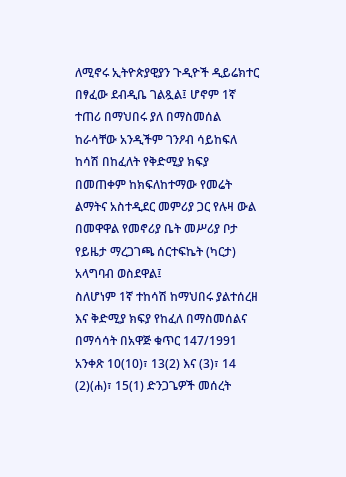ለሚኖሩ ኢትዮጵያዊያን ጉዲዮች ዲይሬክተር በፃፈው ደብዲቤ ገልጿል፤ ሆኖም 1ኛ ተጠሪ በማህበሩ ያለ በማስመሰል ከራሳቸው አንዲችም ገንዖብ ሳይከፍለ ከሳሽ በከፈለት የቅድሚያ ክፍያ በመጠቀም ከክፍለከተማው የመሬት ልማትና አስተዲደር መምሪያ ጋር የሉዛ ውል በመዋዋል የመኖሪያ ቤት መሥሪያ ቦታ የይዜታ ማረጋገጫ ሰርተፍኬት (ካርታ) አላግባብ ወስደዋል፤
ስለሆነም 1ኛ ተከሳሽ ከማህበሩ ያልተሰረዘ እና ቅድሚያ ክፍያ የከፈለ በማስመሰልና በማሳሳት በአዋጅ ቁጥር 147/1991 አንቀጽ 10(10)፣ 13(2) እና (3)፣ 14 (2)(ሐ)፣ 15(1) ድንጋጌዎች መሰረት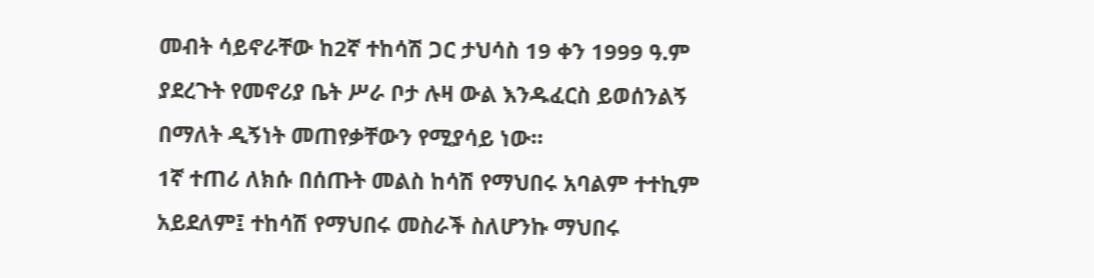መብት ሳይኖራቸው ከ2ኛ ተከሳሽ ጋር ታህሳስ 19 ቀን 1999 ዓ.ም ያደረጉት የመኖሪያ ቤት ሥራ ቦታ ሉዛ ውል እንዱፈርስ ይወሰንልኝ በማለት ዲኝነት መጠየቃቸውን የሚያሳይ ነው።
1ኛ ተጠሪ ለክሱ በሰጡት መልስ ከሳሽ የማህበሩ አባልም ተተኪም አይደለም፤ ተከሳሽ የማህበሩ መስራች ስለሆንኩ ማህበሩ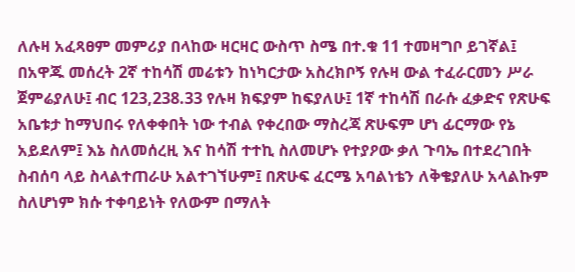ለሉዛ አፈጻፀም መምሪያ በላከው ዛርዛር ውስጥ ስሜ በተ.ቁ 11 ተመዛግቦ ይገኛል፤ በአዋጁ መሰረት 2ኛ ተከሳሽ መሬቱን ከነካርታው አስረክቦኝ የሉዛ ውል ተፈራርመን ሥራ ጀምሬያለሁ፤ ብር 123,238.33 የሉዛ ክፍያም ከፍያለሁ፤ 1ኛ ተከሳሽ በራሱ ፈቃድና የጽሁፍ አቤቱታ ከማህበሩ የለቀቀበት ነው ተብል የቀረበው ማስረጃ ጽሁፍም ሆነ ፊርማው የኔ አይደለም፤ እኔ ስለመሰረዚ እና ከሳሽ ተተኪ ስለመሆኑ የተያዖው ቃለ ጉባኤ በተደረገበት ስብሰባ ላይ ስላልተጠራሁ አልተገኘሁም፤ በጽሁፍ ፈርሜ አባልነቴን ለቅቄያለሁ አላልኩም ስለሆነም ክሱ ተቀባይነት የለውም በማለት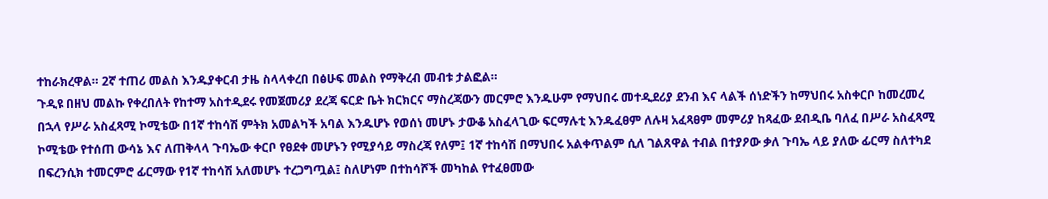ተከራክረዋል። 2ኛ ተጠሪ መልስ እንዱያቀርብ ታዜ ስላላቀረበ በፅሁፍ መልስ የማቅረብ መብቱ ታልፎል።
ጉዲዩ በዘህ መልኩ የቀረበለት የከተማ አስተዲደሩ የመጀመሪያ ደረጃ ፍርድ ቤት ክርክርና ማስረጃውን መርምሮ እንዱሁም የማህበሩ መተዲደሪያ ደንብ እና ላልች ሰነድችን ከማህበሩ አስቀርቦ ከመረመረ በኋላ የሥራ አስፈጻሚ ኮሚቴው በ1ኛ ተከሳሽ ምትክ አመልካች አባል እንዱሆኑ የወሰነ መሆኑ ታውቆ አስፈላጊው ፍርማሉቲ እንዱፈፀም ለሉዛ አፈጻፀም መምሪያ ከጻፈው ደብዲቤ ባለፈ በሥራ አስፈጻሚ ኮሚቴው የተሰጠ ውሳኔ እና ለጠቅላላ ጉባኤው ቀርቦ የፀደቀ መሆኑን የሚያሳይ ማስረጃ የለም፤ 1ኛ ተከሳሽ በማህበሩ አልቀጥልም ሲለ ገልጸዋል ተብል በተያዖው ቃለ ጉባኤ ላይ ያለው ፊርማ ስለተካደ በፍረንሲክ ተመርምሮ ፊርማው የ1ኛ ተከሳሽ አለመሆኑ ተረጋግጧል፤ ስለሆነም በተከሳሾች መካከል የተፈፀመው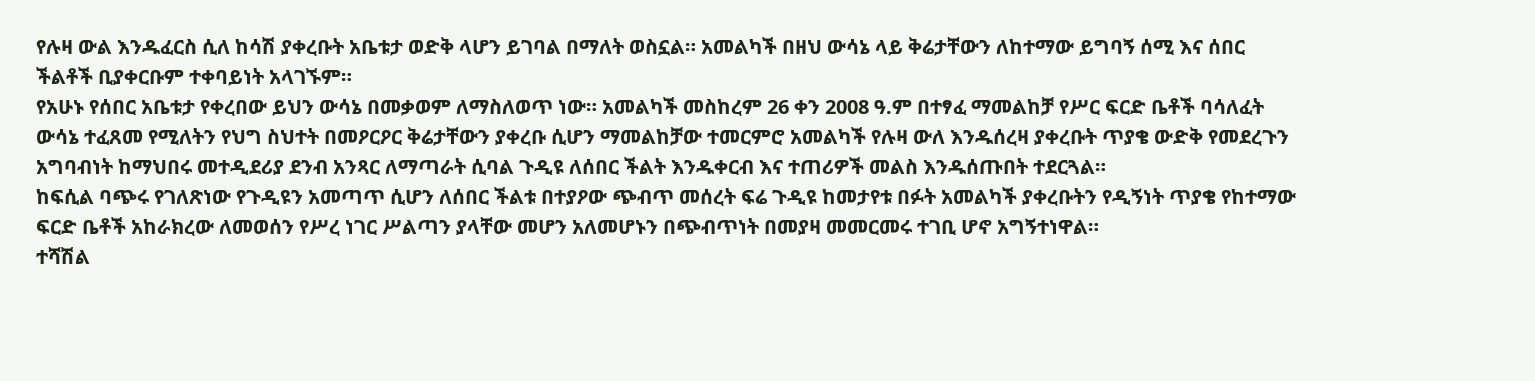የሉዛ ውል እንዱፈርስ ሲለ ከሳሽ ያቀረቡት አቤቱታ ወድቅ ላሆን ይገባል በማለት ወስኗል። አመልካች በዘህ ውሳኔ ላይ ቅሬታቸውን ለከተማው ይግባኝ ሰሚ እና ሰበር ችልቶች ቢያቀርቡም ተቀባይነት አላገኙም።
የአሁኑ የሰበር አቤቱታ የቀረበው ይህን ውሳኔ በመቃወም ለማስለወጥ ነው። አመልካች መስከረም 26 ቀን 2008 ዓ.ም በተፃፈ ማመልከቻ የሥር ፍርድ ቤቶች ባሳለፈት ውሳኔ ተፈጸመ የሚለትን የህግ ስህተት በመዖርዖር ቅሬታቸውን ያቀረቡ ሲሆን ማመልከቻው ተመርምሮ አመልካች የሉዛ ውለ እንዱሰረዛ ያቀረቡት ጥያቄ ውድቅ የመደረጉን አግባብነት ከማህበሩ መተዲደሪያ ደንብ አንጻር ለማጣራት ሲባል ጉዲዩ ለሰበር ችልት እንዱቀርብ እና ተጠሪዎች መልስ እንዱሰጡበት ተደርጓል።
ከፍሲል ባጭሩ የገለጽነው የጉዲዩን አመጣጥ ሲሆን ለሰበር ችልቱ በተያዖው ጭብጥ መሰረት ፍሬ ጉዲዩ ከመታየቱ በፉት አመልካች ያቀረቡትን የዲኝነት ጥያቄ የከተማው ፍርድ ቤቶች አከራክረው ለመወሰን የሥረ ነገር ሥልጣን ያላቸው መሆን አለመሆኑን በጭብጥነት በመያዛ መመርመሩ ተገቢ ሆኖ አግኝተነዋል።
ተሻሽል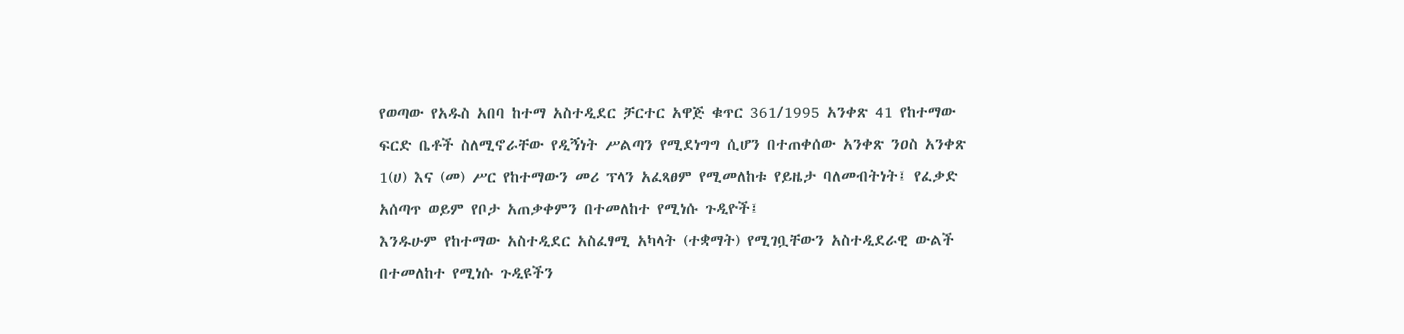የወጣው የአዱስ አበባ ከተማ አስተዲደር ቻርተር አዋጅ ቁጥር 361/1995 አንቀጽ 41 የከተማው ፍርድ ቤቶች ስለሚኖራቸው የዲኝነት ሥልጣን የሚደነግግ ሲሆን በተጠቀሰው አንቀጽ ንዐስ አንቀጽ 1(ሀ) እና (መ) ሥር የከተማውን መሪ ፕላን አፈጻፀም የሚመለከቱ የይዜታ ባለመብትነት፤ የፈቃድ አሰጣጥ ወይም የቦታ አጠቃቀምን በተመለከተ የሚነሱ ጉዲዮች፤
እንዱሁም የከተማው አስተዲደር አስፈፃሚ አካላት (ተቋማት) የሚገቧቸውን አስተዲደራዊ ውልች በተመለከተ የሚነሱ ጉዲዩችን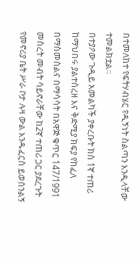በተመለከተ የፍትሃብሄር የዲኝነት ስልጣን እንዲላቸው ተመልክቷል።
በተያዖው ጉዲይ አመልካች ያቀረቡት ክስ 1ኛ ተጠሪ ከማህበሩ ያልተሰረዘ እና ቅድሚያ ክፍያ የከፈለ በማስመሰልና በማሳሳት በአዋጅ ቁጥር 147/1991 መሰረት መብት ሳይኖራቸው ከ2ኛ ተጠሪ ጋር ያደረጉት የመኖሪያ ቤት ሥራ ቦታ ሉዛ ውል እንዱፈርስ ይወሰንልኝ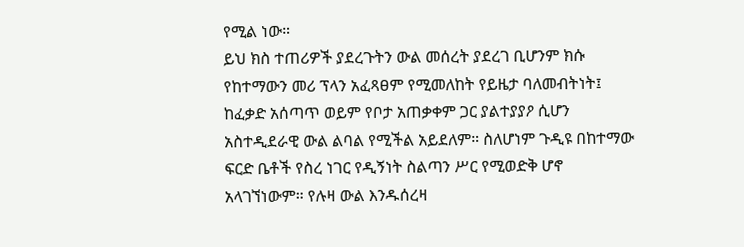የሚል ነው።
ይህ ክስ ተጠሪዎች ያደረጉትን ውል መሰረት ያደረገ ቢሆንም ክሱ የከተማውን መሪ ፕላን አፈጻፀም የሚመለከት የይዜታ ባለመብትነት፤ ከፈቃድ አሰጣጥ ወይም የቦታ አጠቃቀም ጋር ያልተያያዖ ሲሆን አስተዲደራዊ ውል ልባል የሚችል አይደለም። ስለሆነም ጉዲዩ በከተማው ፍርድ ቤቶች የስረ ነገር የዲኝነት ስልጣን ሥር የሚወድቅ ሆኖ አላገኘነውም። የሉዛ ውል እንዱሰረዛ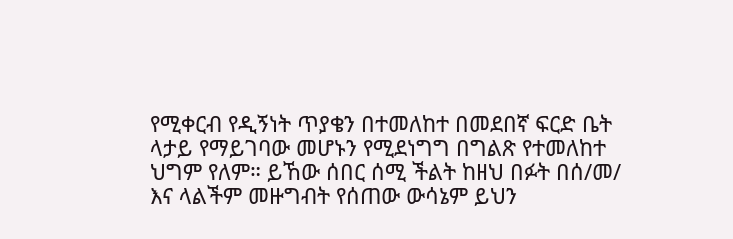የሚቀርብ የዲኝነት ጥያቄን በተመለከተ በመደበኛ ፍርድ ቤት ላታይ የማይገባው መሆኑን የሚደነግግ በግልጽ የተመለከተ ህግም የለም። ይኸው ሰበር ሰሚ ችልት ከዘህ በፉት በሰ/መ/ እና ላልችም መዙግብት የሰጠው ውሳኔም ይህን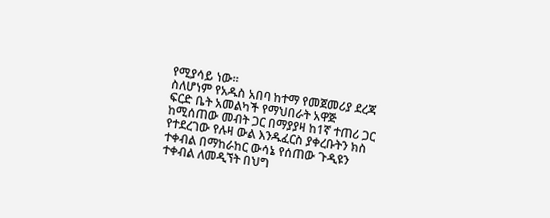የሚያሳይ ነው።
ስለሆነም የአዱስ አበባ ከተማ የመጀመሪያ ደረጃ ፍርድ ቤት አመልካች የማህበራት አዋጅ ከሚሰጠው መብት ጋር በማያያዛ ከ1ኛ ተጠሪ ጋር የተደረገው የሉዛ ውል እንዱፈርስ ያቀረቡትን ክስ ተቀብል በማከራከር ውሳኔ የሰጠው ጉዲዩን ተቀብል ለመዲኘት በህግ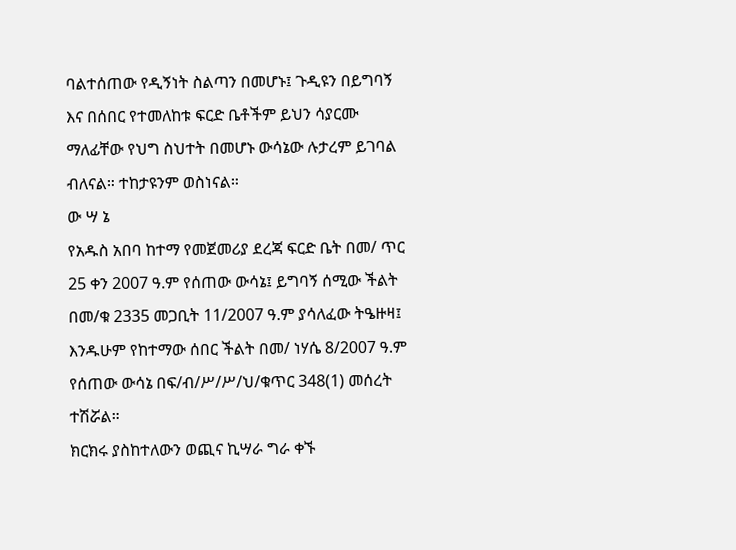ባልተሰጠው የዲኝነት ስልጣን በመሆኑ፤ ጉዲዩን በይግባኝ እና በሰበር የተመለከቱ ፍርድ ቤቶችም ይህን ሳያርሙ ማለፊቸው የህግ ስህተት በመሆኑ ውሳኔው ሉታረም ይገባል ብለናል። ተከታዩንም ወስነናል።
ው ሣ ኔ
የአዱስ አበባ ከተማ የመጀመሪያ ደረጃ ፍርድ ቤት በመ/ ጥር 25 ቀን 2007 ዓ.ም የሰጠው ውሳኔ፤ ይግባኝ ሰሚው ችልት በመ/ቁ 2335 መጋቢት 11/2007 ዓ.ም ያሳለፈው ትዔዙዛ፤ እንዱሁም የከተማው ሰበር ችልት በመ/ ነሃሴ 8/2007 ዓ.ም የሰጠው ውሳኔ በፍ/ብ/ሥ/ሥ/ህ/ቁጥር 348(1) መሰረት ተሽሯል።
ክርክሩ ያስከተለውን ወጪና ኪሣራ ግራ ቀኙ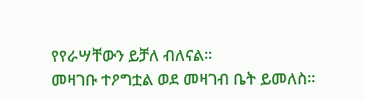የየራሣቸውን ይቻለ ብለናል።
መዛገቡ ተዖግቷል ወደ መዛገብ ቤት ይመለስ።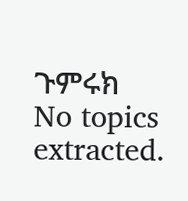ጉምሩክ
No topics extracted.